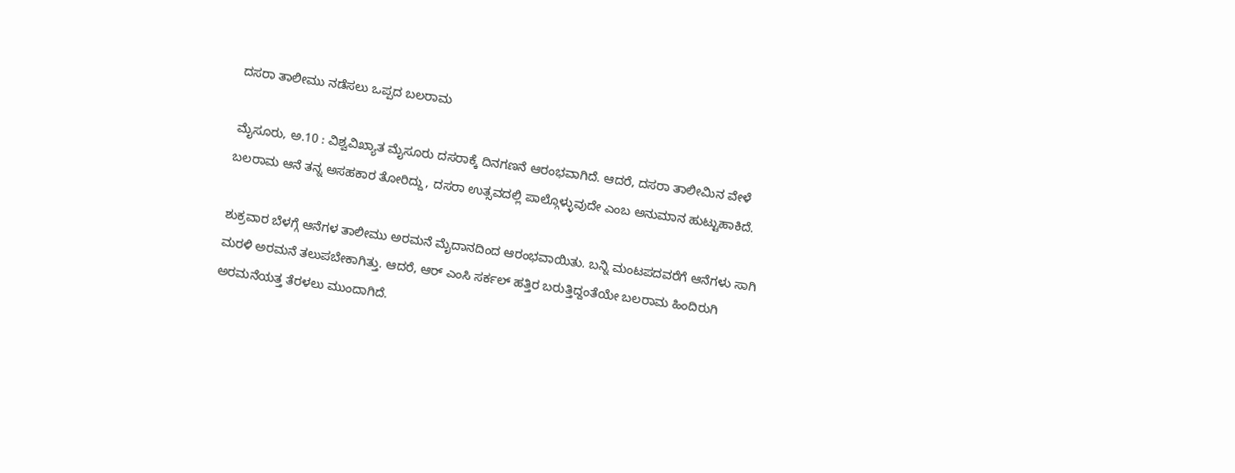ದಸರಾ ತಾಲೀಮು ನಡೆಸಲು ಒಪ್ಪದ ಬಲರಾಮ

ಮೈಸೂರು, ಅ.10 : ವಿಶ್ವವಿಖ್ಯಾತ ಮೈಸೂರು ದಸರಾಕ್ಕೆ ದಿನಗಣನೆ ಆರಂಭವಾಗಿದೆ. ಆದರೆ, ದಸರಾ ತಾಲೀಮಿನ ವೇಳೆ ಬಲರಾಮ ಆನೆ ತನ್ನ ಅಸಹಕಾರ ತೋರಿದ್ದು, ದಸರಾ ಉತ್ಸವದಲ್ಲಿ ಪಾಲ್ಗೊಳ್ಳುವುದೇ ಎಂಬ ಅನುಮಾನ ಹುಟ್ಟುಹಾಕಿದೆ.

ಶುಕ್ರವಾರ ಬೆಳಗ್ಗೆ ಆನೆಗಳ ತಾಲೀಮು ಅರಮನೆ ಮೈದಾನದಿಂದ ಆರಂಭವಾಯಿತು. ಬನ್ನಿ ಮಂಟಪದವರೆಗೆ ಆನೆಗಳು ಸಾಗಿ ಮರಳಿ ಅರಮನೆ ತಲುಪಬೇಕಾಗಿತ್ತು. ಆದರೆ, ಆರ್ ಎಂಸಿ ಸರ್ಕಲ್ ಹತ್ತಿರ ಬರುತ್ತಿದ್ದಂತೆಯೇ ಬಲರಾಮ ಹಿಂದಿರುಗಿ ಅರಮನೆಯತ್ತ ತೆರಳಲು ಮುಂದಾಗಿದೆ.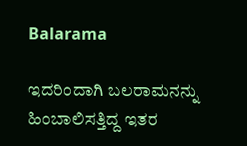Balarama

ಇದರಿಂದಾಗಿ ಬಲರಾಮನನ್ನು ಹಿಂಬಾಲಿಸತ್ತಿದ್ದ ಇತರ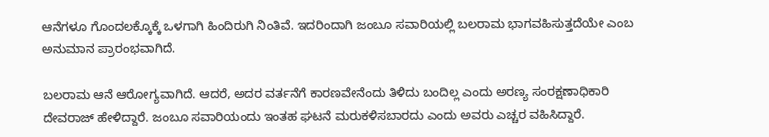ಆನೆಗಳೂ ಗೊಂದಲಕ್ಕೊಕ್ಕೆ ಒಳಗಾಗಿ ಹಿಂದಿರುಗಿ ನಿಂತಿವೆ. ಇದರಿಂದಾಗಿ ಜಂಬೂ ಸವಾರಿಯಲ್ಲಿ ಬಲರಾಮ ಭಾಗವಹಿಸುತ್ತದೆಯೇ ಎಂಬ ಅನುಮಾನ ಪ್ರಾರಂಭವಾಗಿದೆ.

ಬಲರಾಮ ಆನೆ ಆರೋಗ್ಯವಾಗಿದೆ. ಆದರೆ, ಅದರ ವರ್ತನೆಗೆ ಕಾರಣವೇನೆಂದು ತಿಳಿದು ಬಂದಿಲ್ಲ ಎಂದು ಅರಣ್ಯ ಸಂರಕ್ಷಣಾಧಿಕಾರಿ ದೇವರಾಜ್ ಹೇಳಿದ್ದಾರೆ. ಜಂಬೂ ಸವಾರಿಯಂದು ಇಂತಹ ಘಟನೆ ಮರುಕಳಿಸಬಾರದು ಎಂದು ಅವರು ಎಚ್ಚರ ವಹಿಸಿದ್ದಾರೆ.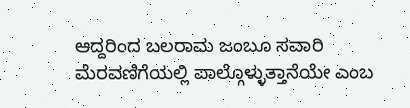ಆದ್ದರಿಂದ ಬಲರಾಮ ಜಂಬೂ ಸವಾರಿ ಮೆರವಣಿಗೆಯಲ್ಲಿ ಪಾಲ್ಗೊಳ್ಳುತ್ತಾನೆಯೇ ಎಂಬ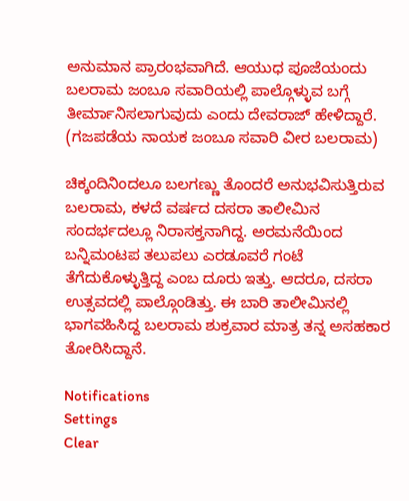ಅನುಮಾನ ಪ್ರಾರಂಭವಾಗಿದೆ. ಆಯುಧ ಪೂಜೆಯಂದು ಬಲರಾಮ ಜಂಬೂ ಸವಾರಿಯಲ್ಲಿ ಪಾಲ್ಗೊಳ್ಳುವ ಬಗ್ಗೆ ತೀರ್ಮಾನಿಸಲಾಗುವುದು ಎಂದು ದೇವರಾಜ್ ಹೇಳಿದ್ದಾರೆ. (ಗಜಪಡೆಯ ನಾಯಕ ಜಂಬೂ ಸವಾರಿ ವೀರ ಬಲರಾಮ)

ಚಿಕ್ಕಂದಿನಿಂದಲೂ ಬಲಗಣ್ಣು ತೊಂದರೆ ಅನುಭವಿಸುತ್ತಿರುವ ಬಲರಾಮ, ಕಳದೆ ವರ್ಷದ ದಸರಾ ತಾಲೀಮಿನ ಸಂದರ್ಭದಲ್ಲೂ ನಿರಾಸಕ್ತನಾಗಿದ್ದ. ಅರಮನೆಯಿಂದ ಬನ್ನಿಮಂಟಪ ತಲುಪಲು ಎರಡೂವರೆ ಗಂಟೆ ತೆಗೆದುಕೊಳ್ಳುತ್ತಿದ್ದ ಎಂಬ ದೂರು ಇತ್ತು. ಆದರೂ, ದಸರಾ ಉತ್ಸವದಲ್ಲಿ ಪಾಲ್ಗೊಂಡಿತ್ತು. ಈ ಬಾರಿ ತಾಲೀಮಿನಲ್ಲಿ ಭಾಗವಹಿಸಿದ್ದ ಬಲರಾಮ ಶುಕ್ರವಾರ ಮಾತ್ರ ತನ್ನ ಅಸಹಕಾರ ತೋರಿಸಿದ್ದಾನೆ.

Notifications
Settings
Clear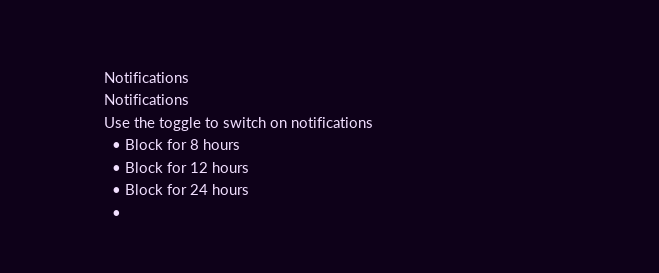Notifications
Notifications
Use the toggle to switch on notifications
  • Block for 8 hours
  • Block for 12 hours
  • Block for 24 hours
  •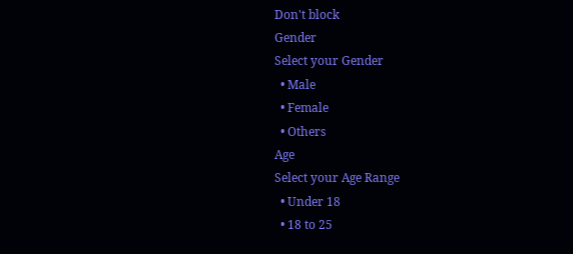Don't block
Gender
Select your Gender
  • Male
  • Female
  • Others
Age
Select your Age Range
  • Under 18
  • 18 to 25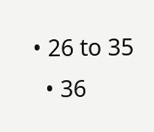• 26 to 35
  • 36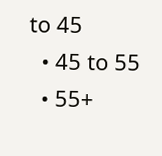to 45
  • 45 to 55
  • 55+